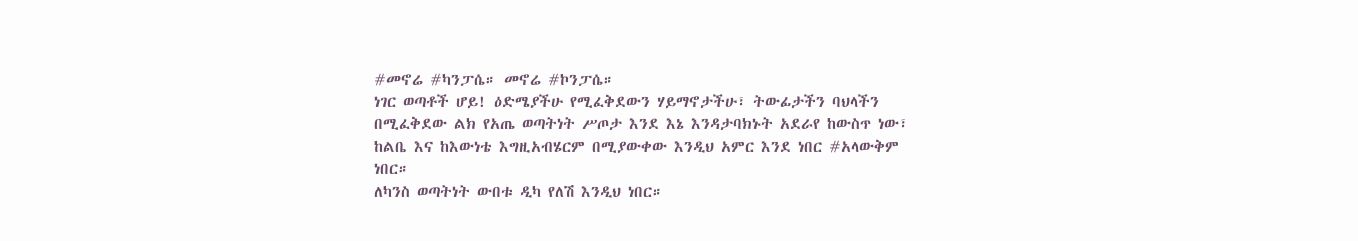#መኖሬ #ካንፓሴ። መኖሬ #ኮንፓሴ።
ነገር ወጣቶች ሆይ! ዕድሜያችሁ የሚፈቅደውን ሃይማኖታችሁ፣ ትውፊታችን ባህላችን በሚፈቅደው ልክ የአጤ ወጣትነት ሥጦታ እንደ እኔ እንዳታባክኑት አደራየ ከውስጥ ነው፣ ከልቤ እና ከእውነቴ እግዚአብሄርም በሚያውቀው እንዲህ አምር እንደ ነበር #አላውቅም ነበር።
ለካንስ ወጣትነት ውበቱ ዲካ የለሽ እንዲህ ነበር።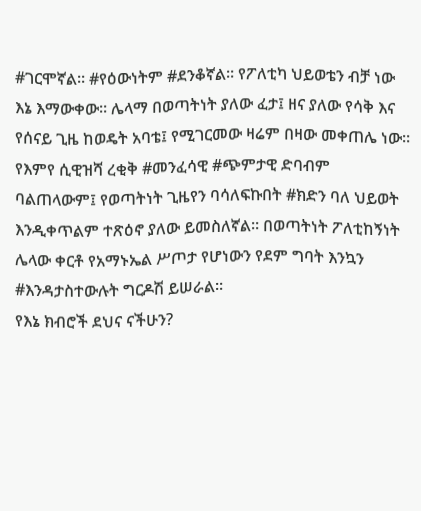#ገርሞኛል። #የዕውነትም #ደንቆኛል። የፖለቲካ ህይወቴን ብቻ ነው እኔ እማውቀው። ሌላማ በወጣትነት ያለው ፈታ፤ ዘና ያለው የሳቅ እና የሰናይ ጊዜ ከወዴት አባቴ፤ የሚገርመው ዛሬም በዛው መቀጠሌ ነው።
የእምየ ሲዊዝሻ ረቂቅ #መንፈሳዊ #ጭምታዊ ድባብም ባልጠላውም፤ የወጣትነት ጊዜየን ባሳለፍኩበት #ክድን ባለ ህይወት እንዲቀጥልም ተጽዕኖ ያለው ይመስለኛል። በወጣትነት ፖለቲከኝነት ሌላው ቀርቶ የአማኑኤል ሥጦታ የሆነውን የደም ግባት እንኳን #እንዳታስተውሉት ግርዶሽ ይሠራል።
የእኔ ክብሮች ደህና ናችሁን?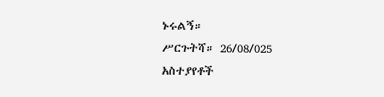ኑሩልኝ።
ሥርጉትሻ። 26/08/025
አስተያየቶች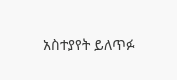አስተያየት ይለጥፉ